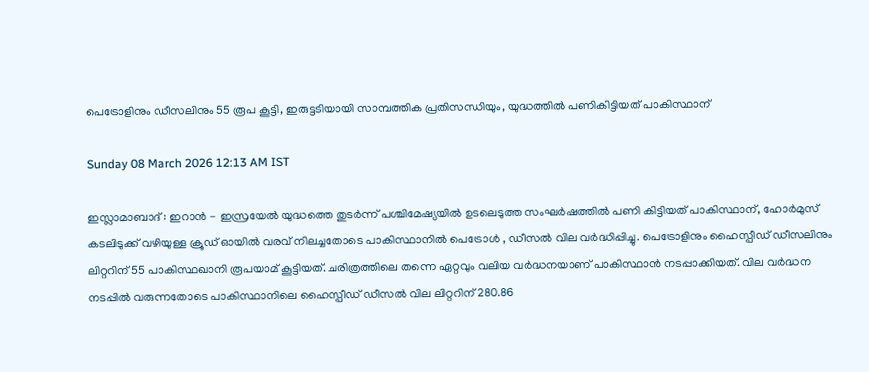പെട്രോളിനും ഡീസലിനും 55 രൂപ കൂട്ടി, ഇരുട്ടടിയായി സാമ്പത്തിക പ്രതിസന്ധിയും, യുദ്ധത്തിൽ പണികിട്ടിയത് പാകിസ്ഥാന്

Sunday 08 March 2026 12:13 AM IST

ഇസ്ലാമാബാദ് : ഇറാൻ - ഇസ്രയേൽ യുദ്ധത്തെ തുടർന്ന് പശ്ചിമേഷ്യയിൽ ഉടലെടുത്ത സംഘർഷത്തിൽ പണി കിട്ടിയത് പാകിസ്ഥാന്, ഹോർമുസ് കടലിടുക്ക് വഴിയുള്ള ക്രൂഡ് ഓയിൽ വരവ് നിലച്ചതോടെ പാകിസ്ഥാനിൽ പെട്രോൾ , ഡീസൽ വില വർദ്ധിപ്പിച്ചു. പെട്രോളിനും ഹൈസ്പീഡ് ഡീസലിനും ലിറ്ററിന് 55 പാകിസ്ഥഖാനി രൂപയാമ് കൂട്ടിയത്. ചരിത്രത്തിലെ തന്നെ ഏറ്റവും വലിയ വർദ്ധനയാണ് പാകിസ്ഥാൻ നടപ്പാക്കിയത്. വില വർദ്ധന നടപ്പിൽ വരുന്നതോടെ പാകിസ്ഥാനിലെ ഹൈസ്പീഡ് ഡീസൽ വില ലിറ്ററിന് 280.86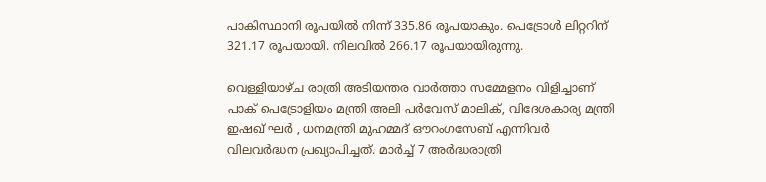പാകിസ്ഥാനി രൂപയിൽ നിന്ന് 335.86 രൂപയാകും. പെട്രോൾ ലിറ്ററിന് 321.17 രൂപയായി. നിലവിൽ 266.17 രൂപയായിരുന്നു.

വെള്ളിയാഴ്ച രാത്രി അടിയന്തര വാർത്താ സമ്മേളനം വിളിച്ചാണ് പാക് പെട്രോളിയം മന്ത്രി അലി പർവേസ് മാലിക്, വിദേശകാര്യ മന്ത്രി ഇഷഖ് ഘർ , ധനമന്ത്രി മുഹമ്മദ് ഔറംഗസേബ് എന്നിവർ വിലവർദ്ധന പ്രഖ്യാപിച്ചത്. മാർ‌ച്ച് 7 അർദ്ധരാത്രി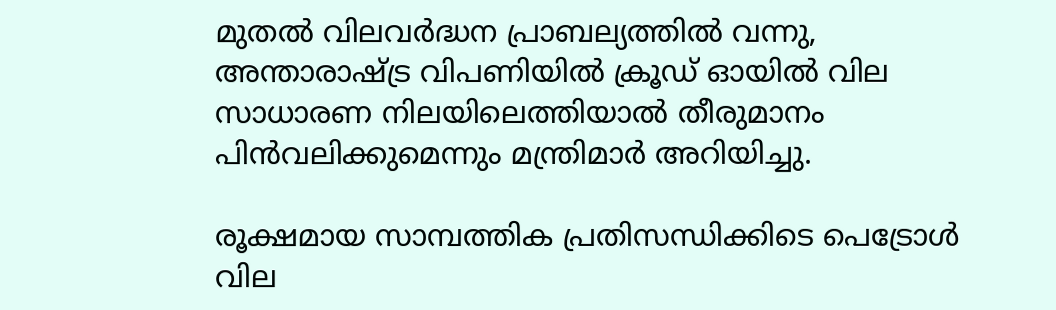മുതൽ വിലവർദ്ധന പ്രാബല്യത്തിൽ വന്നു, അന്താരാഷ്ട്ര വിപണിയിൽ ക്രൂഡ് ഓയിൽ വില സാധാരണ നിലയിലെത്തിയാൽ തീരുമാനം പിൻവലിക്കുമെന്നും മന്ത്രിമാർ അറിയിച്ചു.

രൂക്ഷമായ സാമ്പത്തിക പ്രതിസന്ധിക്കിടെ പെട്രോൾ വില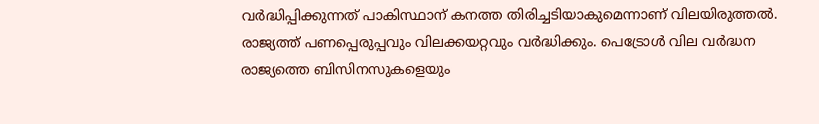വർദ്ധിപ്പിക്കുന്നത് പാകിസ്ഥാന് കനത്ത തിരിച്ചടിയാകുമെന്നാണ് വിലയിരുത്തൽ. രാജ്യത്ത് പണപ്പെരുപ്പവും വിലക്കയറ്റവും വർദ്ധിക്കും. പെട്രോൾ വില വർദ്ധന രാജ്യത്തെ ബിസിനസുകളെയും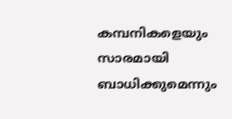കമ്പനികളെയും സാരമായി ബാധിക്കുമെന്നും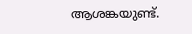ആശങ്കയുണ്ട്.